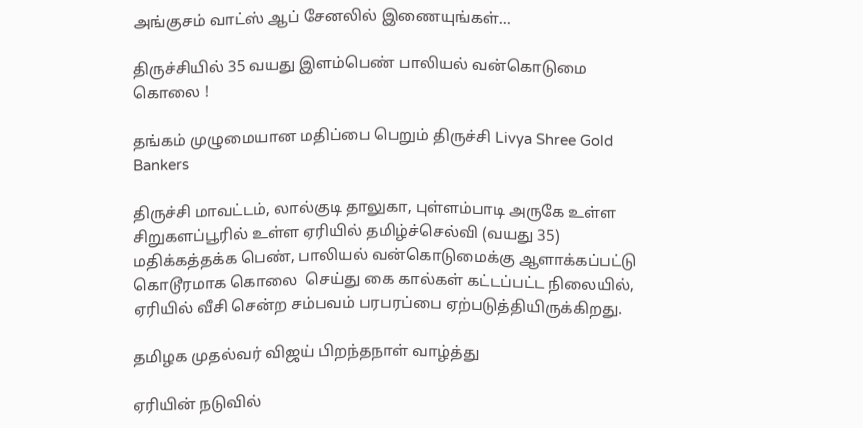அங்குசம் வாட்ஸ் ஆப் சேனலில் இணையுங்கள்...

திருச்சியில் 35 வயது இளம்பெண் பாலியல் வன்கொடுமை கொலை !

தங்கம் முழுமையான மதிப்பை பெறும் திருச்சி Livya Shree Gold Bankers

திருச்சி மாவட்டம், லால்குடி தாலுகா, புள்ளம்பாடி அருகே உள்ள சிறுகளப்பூரில் உள்ள ஏரியில் தமிழ்ச்செல்வி (வயது 35) மதிக்கத்தக்க பெண், பாலியல் வன்கொடுமைக்கு ஆளாக்கப்பட்டு  கொடூரமாக கொலை  செய்து கை கால்கள் கட்டப்பட்ட நிலையில், ஏரியில் வீசி சென்ற சம்பவம் பரபரப்பை ஏற்படுத்தியிருக்கிறது.

தமிழக முதல்வர் விஜய் பிறந்தநாள் வாழ்த்து

ஏரியின் நடுவில்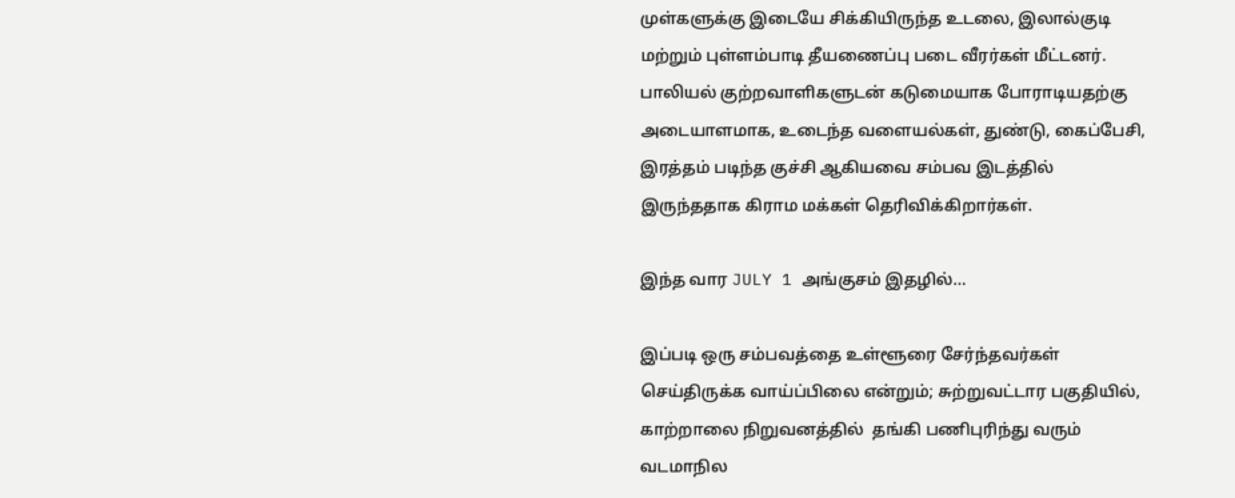முள்களுக்கு இடையே சிக்கியிருந்த உடலை, இலால்குடி மற்றும் புள்ளம்பாடி தீயணைப்பு படை வீரர்கள் மீட்டனர். பாலியல் குற்றவாளிகளுடன் கடுமையாக போராடியதற்கு அடையாளமாக, உடைந்த வளையல்கள், துண்டு, கைப்பேசி, இரத்தம் படிந்த குச்சி ஆகியவை சம்பவ இடத்தில் இருந்ததாக கிராம மக்கள் தெரிவிக்கிறார்கள்.

இந்த வார JULY 1 அங்குசம் இதழில்…

இப்படி ஒரு சம்பவத்தை உள்ளூரை சேர்ந்தவர்கள் செய்திருக்க வாய்ப்பிலை என்றும்; சுற்றுவட்டார பகுதியில், காற்றாலை நிறுவனத்தில்  தங்கி பணிபுரிந்து வரும் வடமாநில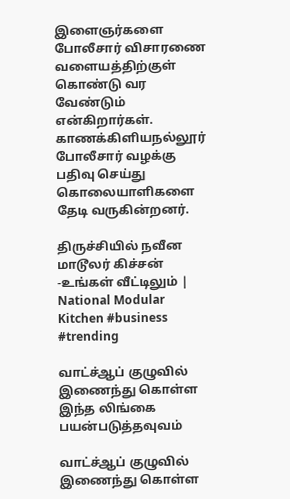இளைஞர்களை போலீசார் விசாரணை வளையத்திற்குள் கொண்டு வர வேண்டும் என்கிறார்கள். காணக்கிளியநல்லூர் போலீசார் வழக்கு பதிவு செய்து கொலையாளிகளை தேடி வருகின்றனர்.

திருச்சியில் நவீன மாடூலர் கிச்சன் -உங்கள் வீட்டிலும் | National Modular Kitchen #business #trending

வாட்ச்ஆப் குழுவில் இணைந்து கொள்ள இந்த லிங்கை பயன்படுத்தவுவம்

வாட்ச்ஆப் குழுவில் இணைந்து கொள்ள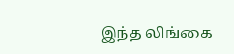இந்த லிங்கை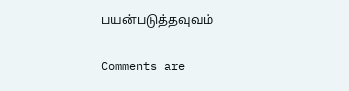பயன்படுத்தவுவம்

Comments are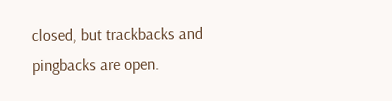closed, but trackbacks and pingbacks are open.